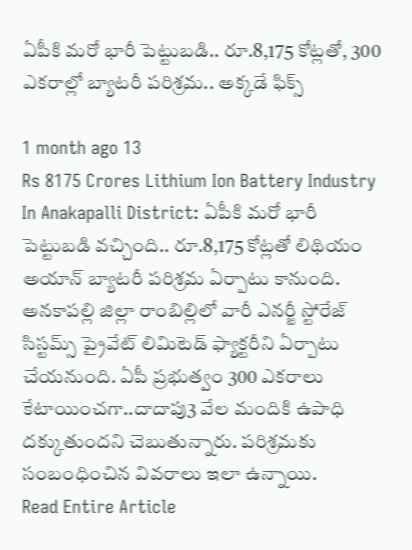ఏపీకి మరో భారీ పెట్టుబడి.. రూ.8,175 కోట్లతో, 300 ఎకరాల్లో బ్యాటరీ పరిశ్రమ.. అక్కడే ఫిక్స్

1 month ago 13
Rs 8175 Crores Lithium Ion Battery Industry In Anakapalli District: ఏపీకి మరో భారీ పెట్టుబడి వచ్చింది.. రూ.8,175 కోట్లతో లిథియం అయాన్‌ బ్యాటరీ పరిశ్రమ ఏర్పాటు కానుంది. అనకాపల్లి జిల్లా రాంబిల్లిలో వారీ ఎనర్జీ స్టోరేజ్‌ సిస్టమ్స్‌ ప్రైవేట్‌ లిమిటెడ్‌ ఫ్యాక్టరీని ఏర్పాటు చేయనుంది. ఏపీ ప్రభుత్వం 300 ఎకరాలు కేటాయించగా..దాదాపు3 వేల మందికి ఉపాధి దక్కుతుందని చెబుతున్నారు. పరిశ్రమకు సంబంధించిన వివరాలు ఇలా ఉన్నాయి.
Read Entire Article